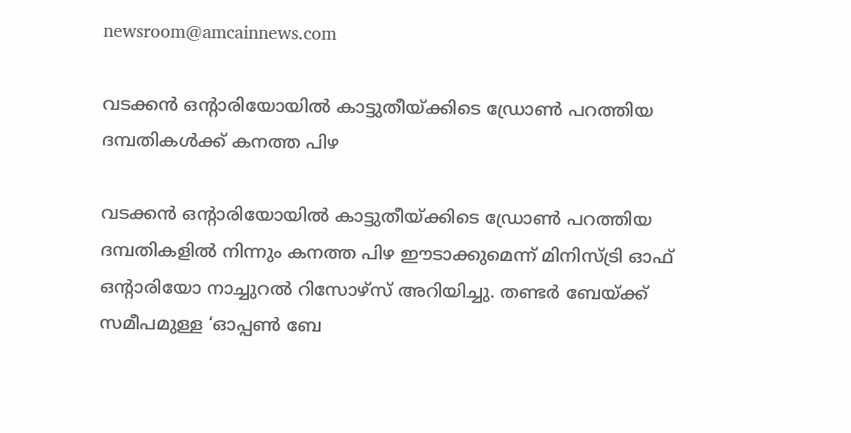newsroom@amcainnews.com

വടക്കൻ ഒൻ്റാരിയോയിൽ കാട്ടുതീയ്ക്കിടെ ഡ്രോൺ പറത്തിയ ദമ്പതികൾക്ക് കനത്ത പിഴ

വടക്കൻ ഒൻ്റാരിയോയിൽ കാട്ടുതീയ്ക്കിടെ ഡ്രോൺ പറത്തിയ ദമ്പതികളിൽ നിന്നും കനത്ത പിഴ ഈടാക്കുമെന്ന് മിനിസ്ട്രി ഓഫ് ഒൻ്റാരിയോ നാച്ചുറൽ റിസോഴ്സ് അറിയിച്ചു. തണ്ടർ ബേയ്ക്ക് സമീപമുള്ള ‘ഓപ്പൺ ബേ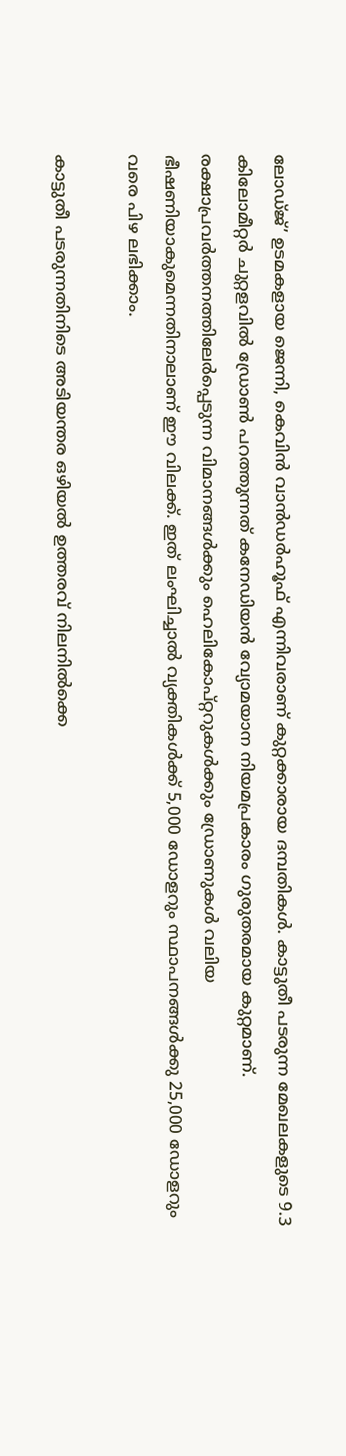ലോഡ്ജ്’ ഉടമകളായ ജെന്നി, കെവിൻ വാൻഡർഹൂഫ് എന്നിവരാണ് കുറ്റക്കാരായ ദമ്പതികൾ. കാട്ടുതീ പടരുന്ന മേഖലകളുടെ 9.3 കിലോമീറ്റർ ചുറ്റളവിൽ ഡ്രോൺ പറത്തുന്നത് കനേഡിയൻ വ്യോമയാന നിയമപ്രകാരം ഗുരുതരമായ കുറ്റമാണ്. രക്ഷാപ്രവർത്തനത്തിലേർപ്പെടുന്ന വിമാനങ്ങൾക്കും ഹെലികോപ്റ്ററുകൾക്കും ഡ്രോണുകൾ വലിയ ഭീഷണിയാകുമെന്നതിനാലാണ് ഈ വിലക്ക്. ഇത് ലംഘിച്ചാൽ വ്യക്തികൾക്ക് 5,000 ഡോളറും സ്ഥാപനങ്ങൾക്കു 25,000 ഡോളറും വരെ പിഴ ലഭിക്കാം.

കാട്ടുതീ പടരുന്നതിനിടെ അടിയന്തര ഒഴിയൽ ഉത്തരവ് നിലനിൽക്കെ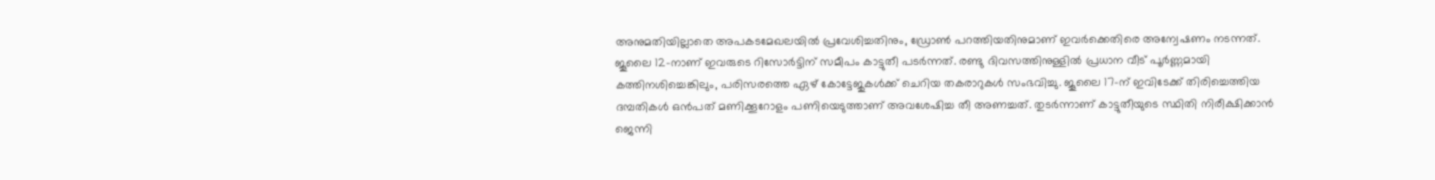അനുമതിയില്ലാതെ അപകടമേഖലയിൽ പ്രവേശിച്ചതിനും, ഡ്രോൺ പറത്തിയതിനുമാണ് ഇവർക്കെതിരെ അന്വേഷണം നടന്നത്. ജൂലൈ 12-നാണ് ഇവരുടെ റിസോർട്ടിന് സമീപം കാട്ടുതീ പടർന്നത്. രണ്ടു ദിവസത്തിനുള്ളിൽ പ്രധാന വീട് പൂർണ്ണമായി കത്തിനശിച്ചെങ്കിലും, പരിസരത്തെ ഏഴ് കോട്ടേജുകൾക്ക് ചെറിയ തകരാറുകൾ സംഭവിച്ചു. ജൂലൈ 17-ന് ഇവിടേക്ക് തിരിച്ചെത്തിയ ദമ്പതികൾ ഒൻപത് മണിക്കൂറോളം പണിയെടുത്താണ് അവശേഷിച്ച തീ അണച്ചത്. തുടർന്നാണ് കാട്ടുതീയുടെ സ്ഥിതി നിരീക്ഷിക്കാൻ ജെന്നി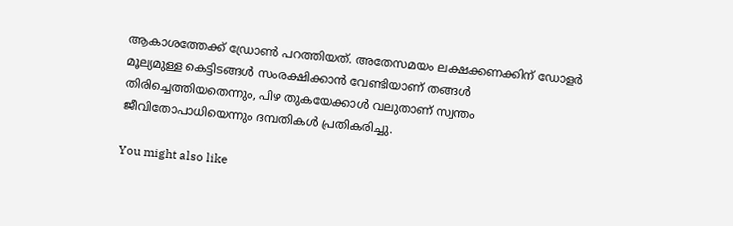ആകാശത്തേക്ക് ഡ്രോൺ പറത്തിയത്. അതേസമയം ലക്ഷക്കണക്കിന് ഡോളർ മൂല്യമുള്ള കെട്ടിടങ്ങൾ സംരക്ഷിക്കാൻ വേണ്ടിയാണ് തങ്ങൾ തിരിച്ചെത്തിയതെന്നും, പിഴ തുകയേക്കാൾ വലുതാണ് സ്വന്തം ജീവിതോപാധിയെന്നും ദമ്പതികൾ പ്രതികരിച്ചു.

You might also like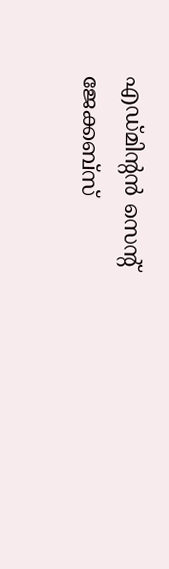എഡ്മിന്‍റൻ സെൻ്റ് ജേക്കബ്സ്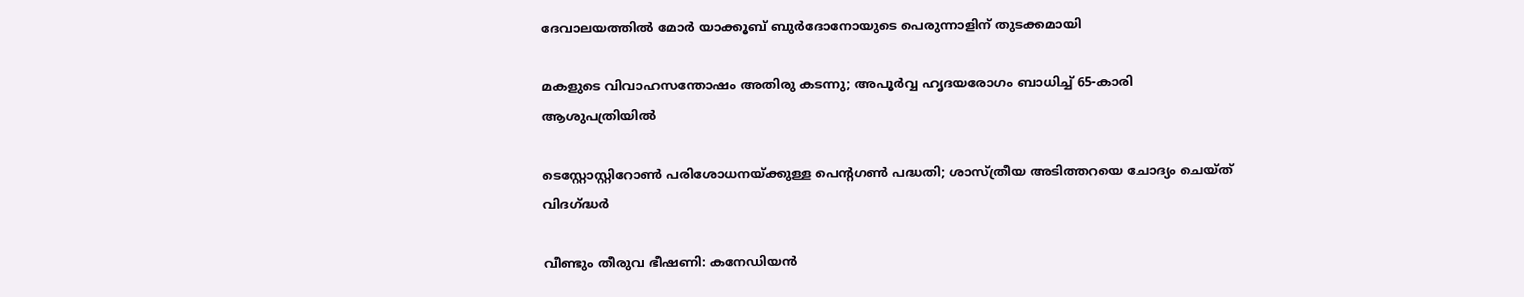ദേവാലയത്തിൽ മോർ യാക്കൂബ് ബുർദോനോയുടെ പെരുന്നാളിന് തുടക്കമായി

മകളുടെ വിവാഹസന്തോഷം അതിരു കടന്നു; അപൂർവ്വ ഹൃദയരോഗം ബാധിച്ച് 65-കാരി ആശുപത്രിയിൽ

ടെസ്റ്റോസ്റ്റിറോൺ പരിശോധനയ്ക്കുള്ള പെന്റഗൺ പദ്ധതി; ശാസ്ത്രീയ അടിത്തറയെ ചോദ്യം ചെയ്ത് വിദഗ്ദ്ധർ

വീണ്ടും തീരുവ ഭീഷണി: കനേഡിയൻ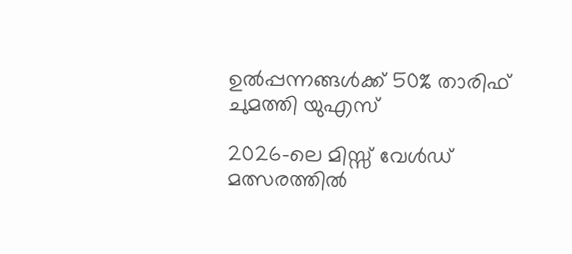ഉൽപ്പന്നങ്ങൾക്ക് 50% താരിഫ് ചുമത്തി യുഎസ്

2026-ലെ മിസ്സ് വേൾഡ് മത്സരത്തിൽ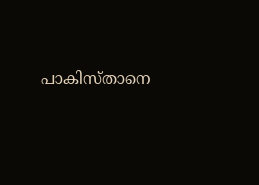പാകിസ്താനെ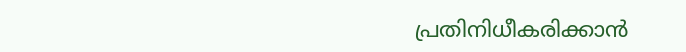പ്രതിനിധീകരിക്കാൻ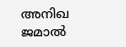അനിഖ ജമാൽ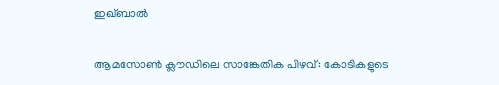ഇഖ്ബാൽ

ആമസോൺ ക്ലൗഡിലെ സാങ്കേതിക പിഴവ്: കോടികളുടെ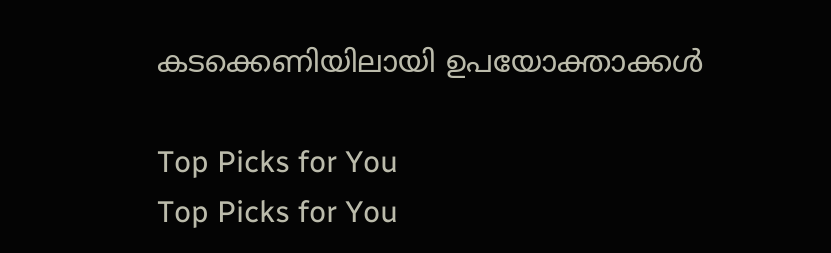കടക്കെണിയിലായി ഉപയോക്താക്കൾ

Top Picks for You
Top Picks for You